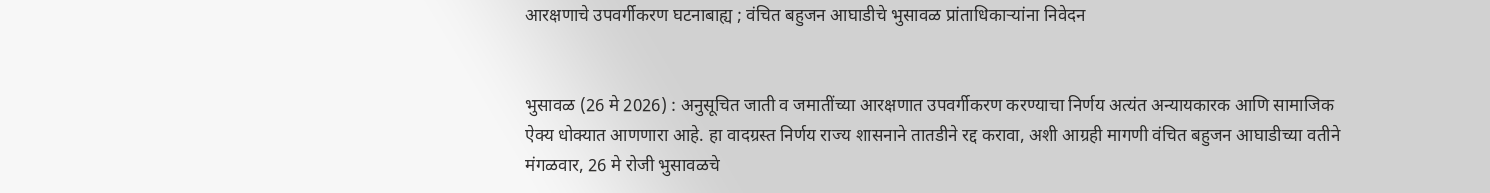आरक्षणाचे उपवर्गीकरण घटनाबाह्य ; वंचित बहुजन आघाडीचे भुसावळ प्रांताधिकार्‍यांना निवेदन


भुसावळ (26 मे 2026) : अनुसूचित जाती व जमातींच्या आरक्षणात उपवर्गीकरण करण्याचा निर्णय अत्यंत अन्यायकारक आणि सामाजिक ऐक्य धोक्यात आणणारा आहे. हा वादग्रस्त निर्णय राज्य शासनाने तातडीने रद्द करावा, अशी आग्रही मागणी वंचित बहुजन आघाडीच्या वतीने मंगळवार, 26 मे रोजी भुसावळचे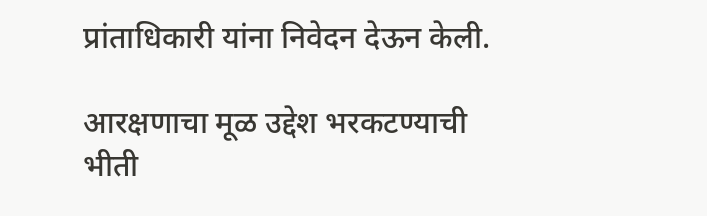प्रांताधिकारी यांना निवेदन देऊन केली.

आरक्षणाचा मूळ उद्देश भरकटण्याची भीती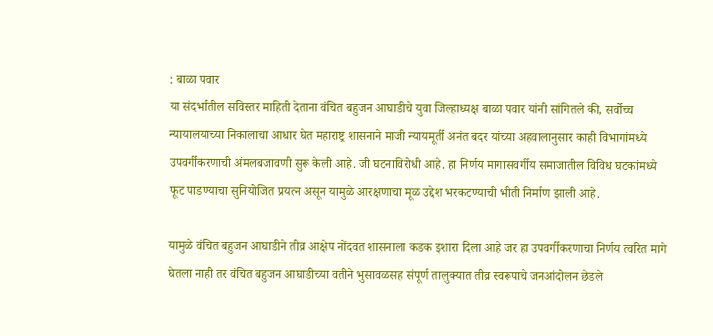: बाळा पवार
या संदर्भातील सविस्तर माहिती देताना वंचित बहुजन आघाडीचे युवा जिल्हाध्यक्ष बाळा पवार यांनी सांगितले की, सर्वोच्च न्यायालयाच्या निकालाचा आधार घेत महाराष्ट्र शासनाने माजी न्यायमूर्ती अनंत बदर यांच्या अहवालानुसार काही विभागांमध्ये उपवर्गीकरणाची अंमलबजावणी सुरू केली आहे. जी घटनाविरोधी आहे. हा निर्णय मागासवर्गीय समाजातील विविध घटकांमध्ये फूट पाडण्याचा सुनियोजित प्रयत्न असून यामुळे आरक्षणाचा मूळ उद्देश भरकटण्याची भीती निर्माण झाली आहे.

यामुळे वंचित बहुजन आघाडीने तीव्र आक्षेप नोंदवत शासनाला कडक इशारा दिला आहे जर हा उपवर्गीकरणाचा निर्णय त्वरित मागे घेतला नाही तर वंचित बहुजन आघाडीच्या वतीने भुसावळसह संपूर्ण तालुक्यात तीव्र स्वरूपाचे जनआंदोलन छेडले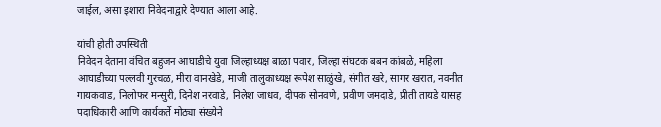जाईल, असा इशारा निवेदनाद्वारे देण्यात आला आहे.

यांची होती उपस्थिती
निवेदन देताना वंचित बहुजन आघाडीचे युवा जिल्हाध्यक्ष बाळा पवार, जिल्हा संघटक बबन कांबळे, महिला आघाडीच्या पल्लवी गुरचळ, मीरा वानखेडे, माजी तालुकाध्यक्ष रूपेश साळुंखे, संगीत खरे, सागर खरात, नवनीत गायकवाड, निलोफर मन्सुरी, दिनेश नरवाडे, निलेश जाधव, दीपक सोनवणे, प्रवीण जमदाडे, प्रीती तायडे यासह पदाधिकारी आणि कार्यकर्ते मोठ्या संख्येने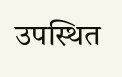उपस्थित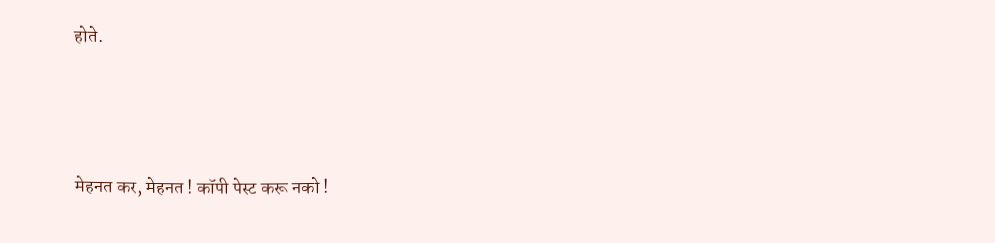होते.




मेहनत कर, मेहनत ! कॉपी पेस्ट करू नको !